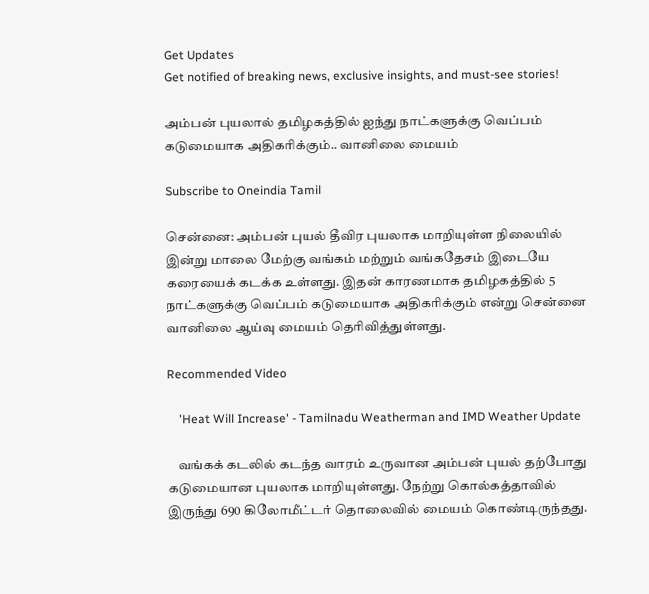Get Updates
Get notified of breaking news, exclusive insights, and must-see stories!

அம்பன் புயலால் தமிழகத்தில் ஐந்து நாட்களுக்கு வெப்பம் கடுமையாக அதிகரிக்கும்.. வானிலை மையம்

Subscribe to Oneindia Tamil

சென்னை: அம்பன் புயல் தீவிர புயலாக மாறியுள்ள நிலையில் இன்று மாலை மேற்கு வங்கம் மற்றும் வங்கதேசம் இடையே கரையைக் கடக்க உள்ளது. இதன் காரணமாக தமிழகத்தில் 5 நாட்களுக்கு வெப்பம் கடுமையாக அதிகரிக்கும் என்று சென்னை வானிலை ஆய்வு மையம் தெரிவித்துள்ளது.

Recommended Video

    'Heat Will Increase' - Tamilnadu Weatherman and IMD Weather Update

    வங்கக் கடலில் கடந்த வாரம் உருவான அம்பன் புயல் தற்போது கடுமையான புயலாக மாறியுள்ளது. நேற்று கொல்கத்தாவில் இருந்து 690 கிலோமீட்டர் தொலைவில் மையம் கொண்டிருந்தது.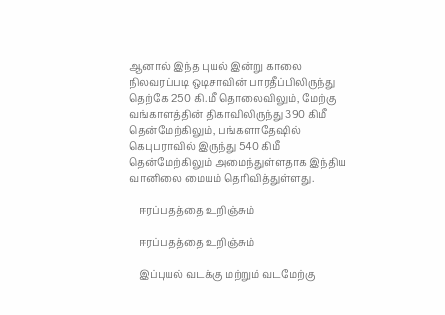ஆனால் இந்த புயல் இன்று காலை நிலவரப்படி ஒடிசாவின் பாரதீப்பிலிருந்து தெற்கே 250 கி.மீ தொலைவிலும், மேற்கு வங்காளத்தின் திகாவிலிருந்து 390 கிமீ தென்மேற்கிலும், பங்களாதேஷில் கெபுபராவில் இருந்து 540 கிமீ தென்மேற்கிலும் அமைந்துள்ளதாக இந்திய வானிலை மையம் தெரிவித்துள்ளது.

    ஈரப்பதத்தை உறிஞ்சும்

    ஈரப்பதத்தை உறிஞ்சும்

    இப்புயல் வடக்கு மற்றும் வடமேற்கு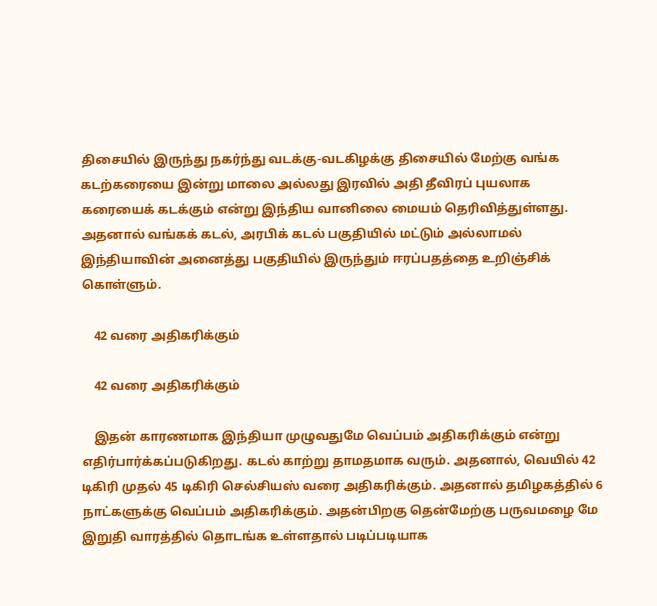திசையில் இருந்து நகர்ந்து வடக்கு-வடகிழக்கு திசையில் மேற்கு வங்க கடற்கரையை இன்று மாலை அல்லது இரவில் அதி தீவிரப் புயலாக கரையைக் கடக்கும் என்று இந்திய வானிலை மையம் தெரிவித்துள்ளது. அதனால் வங்கக் கடல், அரபிக் கடல் பகுதியில் மட்டும் அல்லாமல் இந்தியாவின் அனைத்து பகுதியில் இருந்தும் ஈரப்பதத்தை உறிஞ்சிக் கொள்ளும்.

    42 வரை அதிகரிக்கும்

    42 வரை அதிகரிக்கும்

    இதன் காரணமாக இந்தியா முழுவதுமே வெப்பம் அதிகரிக்கும் என்று எதிர்பார்க்கப்படுகிறது. கடல் காற்று தாமதமாக வரும். அதனால், வெயில் 42 டிகிரி முதல் 45 டிகிரி செல்சியஸ் வரை அதிகரிக்கும். அதனால் தமிழகத்தில் 6 நாட்களுக்கு வெப்பம் அதிகரிக்கும். அதன்பிறகு தென்மேற்கு பருவமழை மே இறுதி வாரத்தில் தொடங்க உள்ளதால் படிப்படியாக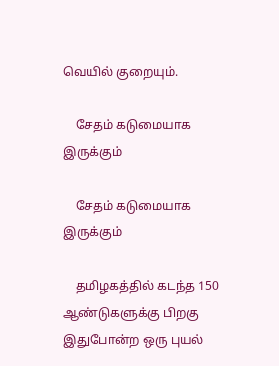வெயில் குறையும்.

    சேதம் கடுமையாக இருக்கும்

    சேதம் கடுமையாக இருக்கும்

    தமிழகத்தில் கடந்த 150 ஆண்டுகளுக்கு பிறகு இதுபோன்ற ஒரு புயல்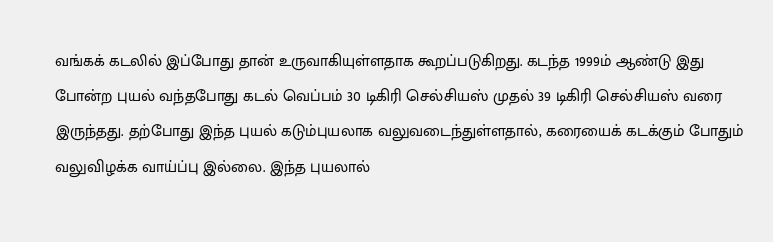வங்கக் கடலில் இப்போது தான் உருவாகியுள்ளதாக கூறப்படுகிறது. கடந்த 1999ம் ஆண்டு இது போன்ற புயல் வந்தபோது கடல் வெப்பம் 30 டிகிரி செல்சியஸ் முதல் 39 டிகிரி செல்சியஸ் வரை இருந்தது. தற்போது இந்த புயல் கடும்புயலாக வலுவடைந்துள்ளதால், கரையைக் கடக்கும் போதும் வலுவிழக்க வாய்ப்பு இல்லை. இந்த புயலால்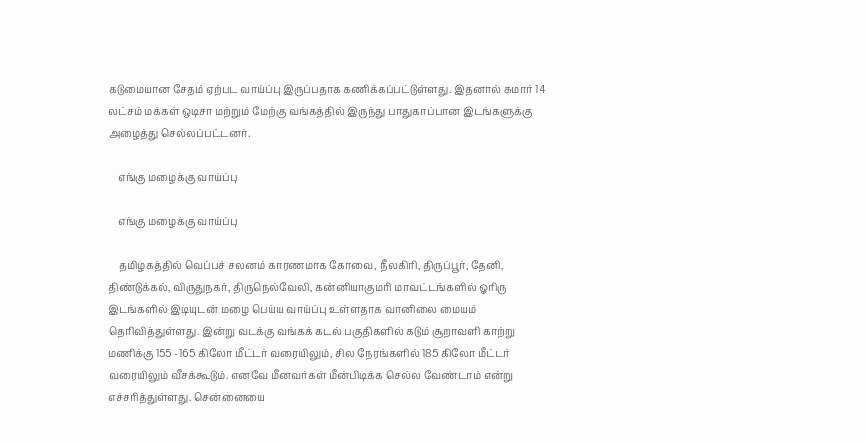கடுமையான சேதம் ஏற்பட வாய்ப்பு இருப்பதாக கணிக்கப்பட்டுள்ளது. இதனால் சுமார் 14 லட்சம் மக்கள் ஒடிசா மற்றும் மேற்கு வங்கத்தில் இருந்து பாதுகாப்பான இடங்களுக்கு அழைத்து செல்லப்பட்டனர்.

    எங்கு மழைக்கு வாய்ப்பு

    எங்கு மழைக்கு வாய்ப்பு

    தமிழகத்தில் வெப்பச் சலனம் காரணமாக கோவை, நீலகிரி, திருப்பூர், தேனி, திண்டுக்கல், விருதுநகர், திருநெல்வேலி, கன்னியாகுமரி மாவட்டங்களில் ஓரிரு இடங்களில் இடியுடன் மழை பெய்ய வாய்ப்பு உள்ளதாக வானிலை மையம் தெரிவித்துள்ளது. இன்று வடக்கு வங்கக் கடல் பகுதிகளில் கடும் சூறாவளி காற்று மணிக்கு 155 -165 கிலோ மீட்டர் வரையிலும், சில நேரங்களில் 185 கிலோ மீட்டர் வரையிலும் வீசக்கூடும். எனவே மீனவர்கள் மீன்பிடிக்க செல்ல வேண்டாம் என்று எச்சரித்துள்ளது. சென்னையை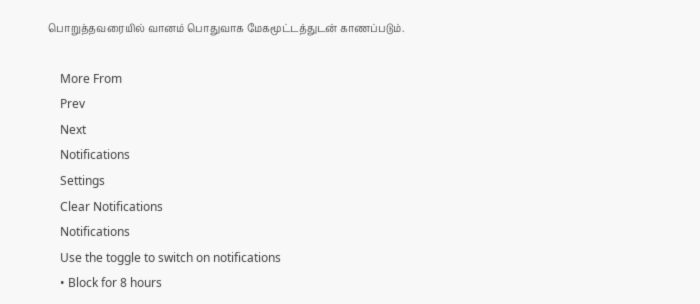பொறுத்தவரையில் வானம் பொதுவாக மேகமூட்டத்துடன் காணப்படும்.

    More From
    Prev
    Next
    Notifications
    Settings
    Clear Notifications
    Notifications
    Use the toggle to switch on notifications
    • Block for 8 hours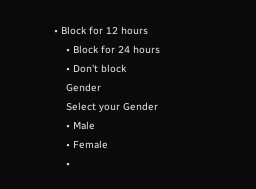• Block for 12 hours
    • Block for 24 hours
    • Don't block
    Gender
    Select your Gender
    • Male
    • Female
    •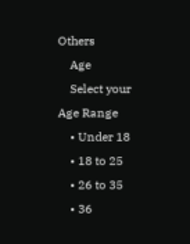Others
    Age
    Select your Age Range
    • Under 18
    • 18 to 25
    • 26 to 35
    • 36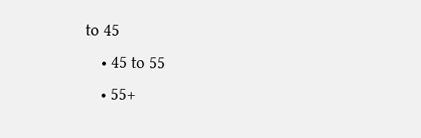to 45
    • 45 to 55
    • 55+